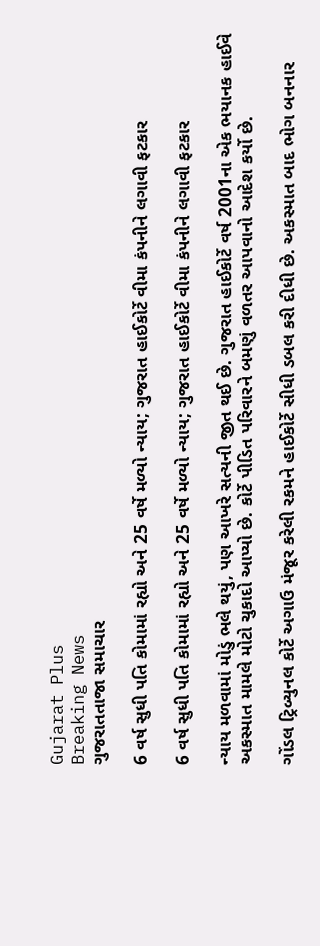Gujarat Plus
Breaking News
ગુજરાતતાજા સમાચાર

6 વર્ષ સુધી પતિ કોમામાં રહ્યો અને 25 વર્ષે મળ્યો ન્યાય; ગુજરાત હાઈકોર્ટે વીમા કંપનીને લગાવી ફટકાર

6 વર્ષ સુધી પતિ કોમામાં રહ્યો અને 25 વર્ષે મળ્યો ન્યાય; ગુજરાત હાઈકોર્ટે વીમા કંપનીને લગાવી ફટકાર

ન્યાય મળવામાં મોડું ભલે થયું, પણ આખરે સત્યની જીત થઈ છે. ગુજરાત હાઈકોર્ટે વર્ષ 2001ના એક ભયાનક હાઈવે અકસ્માત મામલે મોટો ચુકાદો આપ્યો છે. કોર્ટે પીડિત પરિવારને બમણું વળતર આપવાનો આદેશ કર્યો છે.

ગોંડલ ટ્રિબ્યુનલ કોર્ટે અગાઉ મંજૂર કરેલી રકમને હાઈકોર્ટે સીધી ડબલ કરી દીધી છે. અકસ્માત બાદ ભોગ બનનાર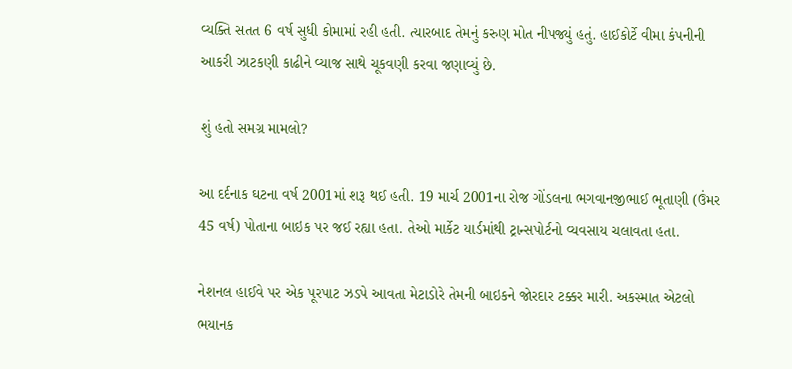વ્યક્તિ સતત 6 વર્ષ સુધી કોમામાં રહી હતી. ત્યારબાદ તેમનું કરુણ મોત નીપજ્યું હતું. હાઈકોર્ટે વીમા કંપનીની આકરી ઝાટકણી કાઢીને વ્યાજ સાથે ચૂકવણી કરવા જણાવ્યું છે.

શું હતો સમગ્ર મામલો?

આ દર્દનાક ઘટના વર્ષ 2001માં શરૂ થઈ હતી. 19 માર્ચ 2001ના રોજ ગોંડલના ભગવાનજીભાઈ ભૂતાણી (ઉંમર 45 વર્ષ) પોતાના બાઇક પર જઈ રહ્યા હતા. તેઓ માર્કેટ યાર્ડમાંથી ટ્રાન્સપોર્ટનો વ્યવસાય ચલાવતા હતા.

નેશનલ હાઈવે પર એક પૂરપાટ ઝડપે આવતા મેટાડોરે તેમની બાઇકને જોરદાર ટક્કર મારી. અકસ્માત એટલો ભયાનક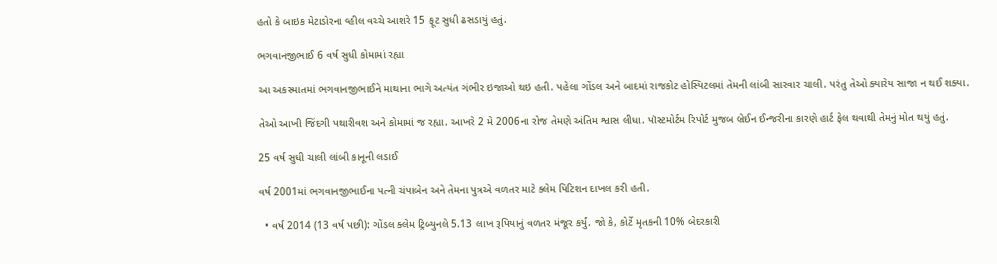હતો કે બાઇક મેટાડોરના વ્હીલ વચ્ચે આશરે 15 ફૂટ સુધી ઢસડાયું હતું.

ભગવાનજીભાઈ 6 વર્ષ સુધી કોમામાં રહ્યા

આ અકસ્માતમાં ભગવાનજીભાઈને માથાના ભાગે અત્યંત ગંભીર ઇજાઓ થઇ હતી. પહેલા ગોંડલ અને બાદમાં રાજકોટ હોસ્પિટલમાં તેમની લાંબી સારવાર ચાલી. પરંતુ તેઓ ક્યારેય સાજા ન થઈ શક્યા.

તેઓ આખી જિંદગી પથારીવશ અને કોમામાં જ રહ્યા. આખરે 2 મે 2006ના રોજ તેમણે અંતિમ શ્વાસ લીધા. પૉસ્ટમોર્ટમ રિપોર્ટ મુજબ બ્રેઈન ઈન્જરીના કારણે હાર્ટ ફેલ થવાથી તેમનું મોત થયું હતું.

25 વર્ષ સુધી ચાલી લાંબી કાનૂની લડાઈ

વર્ષ 2001માં ભગવાનજીભાઈના પત્ની ચંપાબેન અને તેમના પુત્રએ વળતર માટે ક્લેમ પિટિશન દાખલ કરી હતી.

  • વર્ષ 2014 (13 વર્ષ પછી): ગોંડલ ક્લેમ ટ્રિબ્યુનલે 5.13 લાખ રૂપિયાનું વળતર મંજૂર કર્યું. જો કે, કોર્ટે મૃતકની 10% બેદરકારી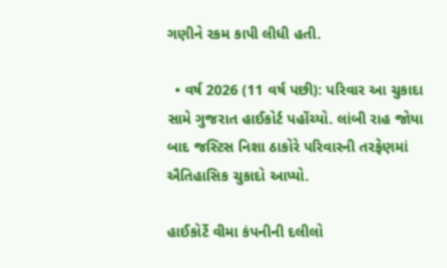ગણીને રકમ કાપી લીધી હતી.

  • વર્ષ 2026 (11 વર્ષ પછી): પરિવાર આ ચુકાદા સામે ગુજરાત હાઈકોર્ટ પહોંચ્યો. લાંબી રાહ જોયા બાદ જસ્ટિસ નિશા ઠાકોરે પરિવારની તરફેણમાં ઐતિહાસિક ચુકાદો આપ્યો.

હાઈકોર્ટે વીમા કંપનીની દલીલો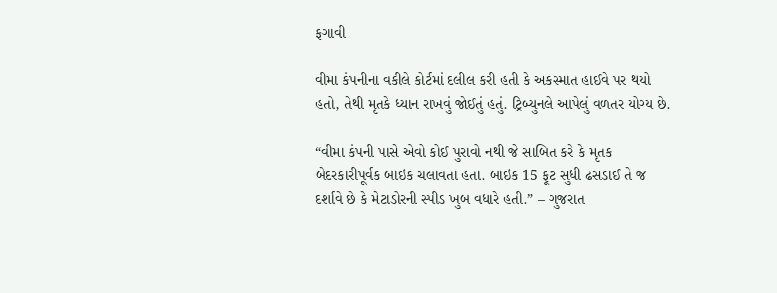ફગાવી

વીમા કંપનીના વકીલે કોર્ટમાં દલીલ કરી હતી કે અકસ્માત હાઈવે પર થયો હતો, તેથી મૃતકે ધ્યાન રાખવું જોઈતું હતું. ટ્રિબ્યુનલે આપેલું વળતર યોગ્ય છે.

“વીમા કંપની પાસે એવો કોઈ પુરાવો નથી જે સાબિત કરે કે મૃતક બેદરકારીપૂર્વક બાઇક ચલાવતા હતા. બાઇક 15 ફૂટ સુધી ઢસડાઈ તે જ દર્શાવે છે કે મેટાડોરની સ્પીડ ખુબ વધારે હતી.” – ગુજરાત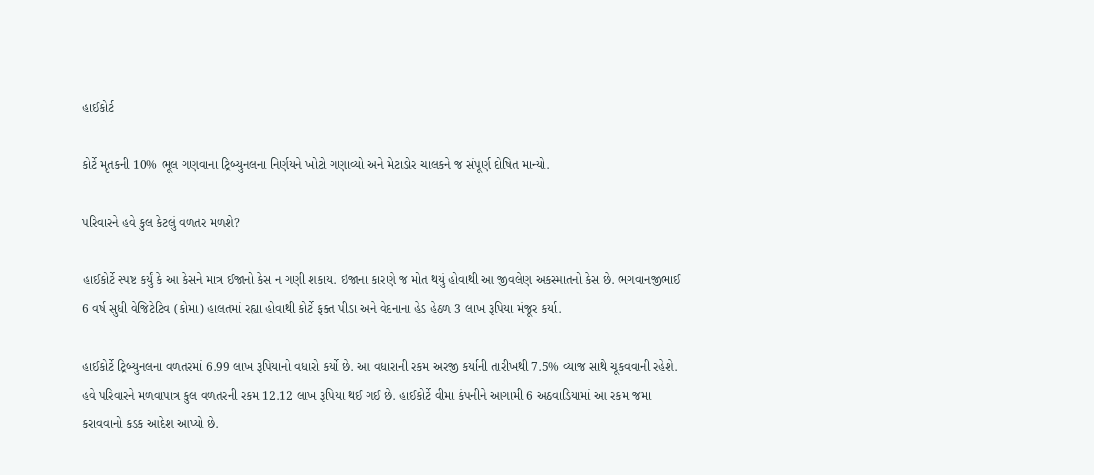હાઈકોર્ટ

કોર્ટે મૃતકની 10% ભૂલ ગણવાના ટ્રિબ્યુનલના નિર્ણયને ખોટો ગણાવ્યો અને મેટાડોર ચાલકને જ સંપૂર્ણ દોષિત માન્યો.

પરિવારને હવે કુલ કેટલું વળતર મળશે?

હાઈકોર્ટે સ્પષ્ટ કર્યું કે આ કેસને માત્ર ઈજાનો કેસ ન ગણી શકાય. ઇજાના કારણે જ મોત થયું હોવાથી આ જીવલેણ અકસ્માતનો કેસ છે. ભગવાનજીભાઈ 6 વર્ષ સુધી વેજિટેટિવ (કોમા) હાલતમાં રહ્યા હોવાથી કોર્ટે ફક્ત પીડા અને વેદનાના હેડ હેઠળ 3 લાખ રૂપિયા મંજૂર કર્યા.

હાઈકોર્ટે ટ્રિબ્યુનલના વળતરમાં 6.99 લાખ રૂપિયાનો વધારો કર્યો છે. આ વધારાની રકમ અરજી કર્યાની તારીખથી 7.5% વ્યાજ સાથે ચૂકવવાની રહેશે. હવે પરિવારને મળવાપાત્ર કુલ વળતરની રકમ 12.12 લાખ રૂપિયા થઈ ગઈ છે. હાઈકોર્ટે વીમા કંપનીને આગામી 6 અઠવાડિયામાં આ રકમ જમા કરાવવાનો કડક આદેશ આપ્યો છે.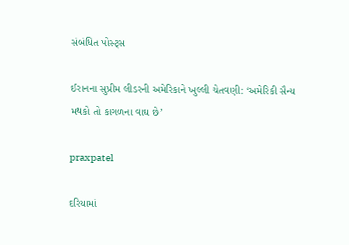સંબંધિત પોસ્ટ્સ

ઈરાનના સુપ્રીમ લીડરની અમેરિકાને ખુલ્લી ચેતવણી: ‘અમેરિકી સૈન્ય મથકો તો કાગળના વાઘ છે’

praxpatel

દરિયામાં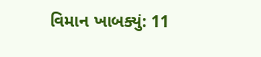વિમાન ખાબક્યું: 11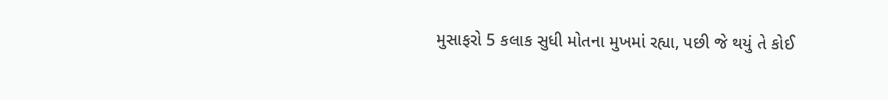મુસાફરો 5 કલાક સુધી મોતના મુખમાં રહ્યા, પછી જે થયું તે કોઈ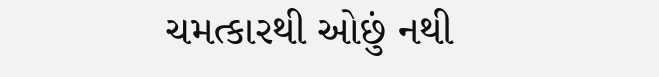ચમત્કારથી ઓછું નથી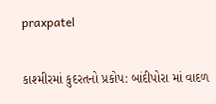praxpatel

કાશ્મીરમાં કુદરતનો પ્રકોપ: બાંદીપોરા માં વાદળ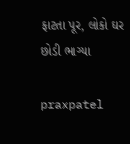ફાટતા પૂર, લોકો ઘર છોડી ભાગ્યા

praxpatel